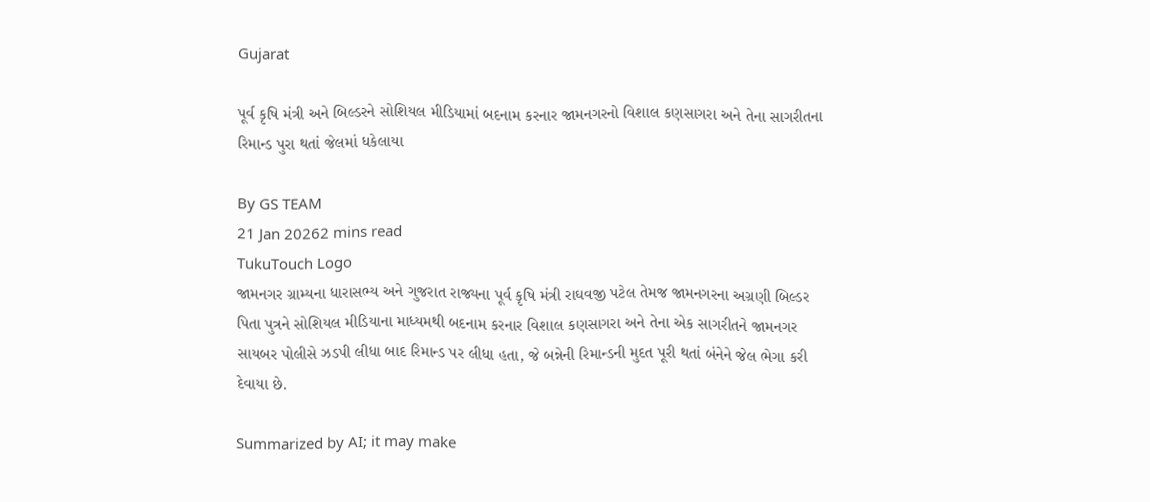Gujarat

પૂર્વ કૃષિ મંત્રી અને બિલ્ડરને સોશિયલ મીડિયામાં બદનામ કરનાર જામનગરનો વિશાલ કણસાગરા અને તેના સાગરીતના રિમાન્ડ પુરા થતાં જેલમાં ધકેલાયા

By GS TEAM
21 Jan 20262 mins read
TukuTouch Logo
જામનગર ગ્રામ્યના ધારાસભ્ય અને ગુજરાત રાજ્યના પૂર્વ કૃષિ મંત્રી રાઘવજી પટેલ તેમજ જામનગરના અગ્રણી બિલ્ડર પિતા પુત્રને સોશિયલ મીડિયાના માધ્યમથી બદનામ કરનાર વિશાલ કણસાગરા અને તેના એક સાગરીતને જામનગર સાયબર પોલીસે ઝડપી લીધા બાદ રિમાન્ડ પર લીધા હતા, જે બન્નેની રિમાન્ડની મુદત પૂરી થતાં બંનેને જેલ ભેગા કરી દેવાયા છે.

Summarized by AI; it may make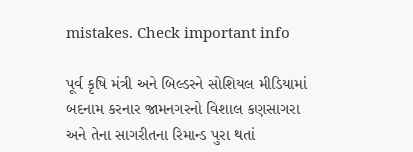mistakes. Check important info

પૂર્વ કૃષિ મંત્રી અને બિલ્ડરને સોશિયલ મીડિયામાં બદનામ કરનાર જામનગરનો વિશાલ કણસાગરા અને તેના સાગરીતના રિમાન્ડ પુરા થતાં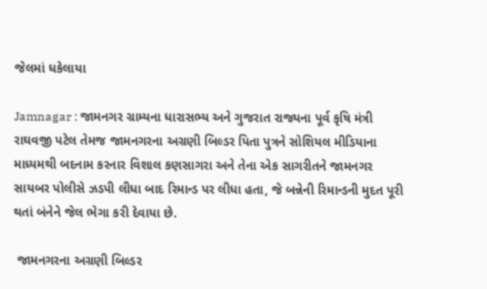જેલમાં ધકેલાયા

Jamnagar : જામનગર ગ્રામ્યના ધારાસભ્ય અને ગુજરાત રાજ્યના પૂર્વ કૃષિ મંત્રી રાઘવજી પટેલ તેમજ જામનગરના અગ્રણી બિલ્ડર પિતા પુત્રને સોશિયલ મીડિયાના માધ્યમથી બદનામ કરનાર વિશાલ કણસાગરા અને તેના એક સાગરીતને જામનગર સાયબર પોલીસે ઝડપી લીધા બાદ રિમાન્ડ પર લીધા હતા, જે બન્નેની રિમાન્ડની મુદત પૂરી થતાં બંનેને જેલ ભેગા કરી દેવાયા છે.

 જામનગરના અગ્રણી બિલ્ડર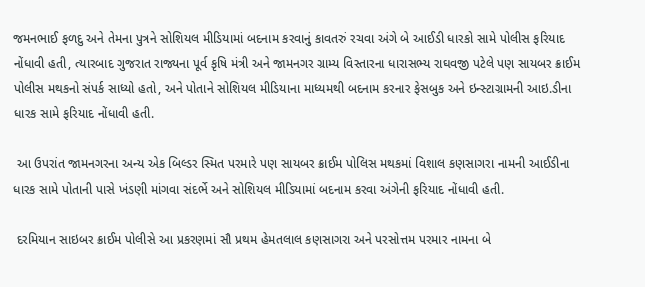જમનભાઈ ફળદુ અને તેમના પુત્રને સોશિયલ મીડિયામાં બદનામ કરવાનું કાવતરું રચવા અંગે બે આઈડી ધારકો સામે પોલીસ ફરિયાદ નોંધાવી હતી, ત્યારબાદ ગુજરાત રાજ્યના પૂર્વ કૃષિ મંત્રી અને જામનગર ગ્રામ્ય વિસ્તારના ધારાસભ્ય રાઘવજી પટેલે પણ સાયબર ક્રાઈમ પોલીસ મથકનો સંપર્ક સાધ્યો હતો, અને પોતાને સોશિયલ મીડિયાના માધ્યમથી બદનામ કરનાર ફેસબુક અને ઇન્સ્ટાગ્રામની આઇ.ડીના ધારક સામે ફરિયાદ નોંધાવી હતી.

 આ ઉપરાંત જામનગરના અન્ય એક બિલ્ડર સ્મિત પરમારે પણ સાયબર ક્રાઈમ પોલિસ મથકમાં વિશાલ કણસાગરા નામની આઈડીના ધારક સામે પોતાની પાસે ખંડણી માંગવા સંદર્ભે અને સોશિયલ મીડિયામાં બદનામ કરવા અંગેની ફરિયાદ નોંધાવી હતી.

 દરમિયાન સાઇબર ક્રાઈમ પોલીસે આ પ્રકરણમાં સૌ પ્રથમ હેમતલાલ કણસાગરા અને પરસોત્તમ પરમાર નામના બે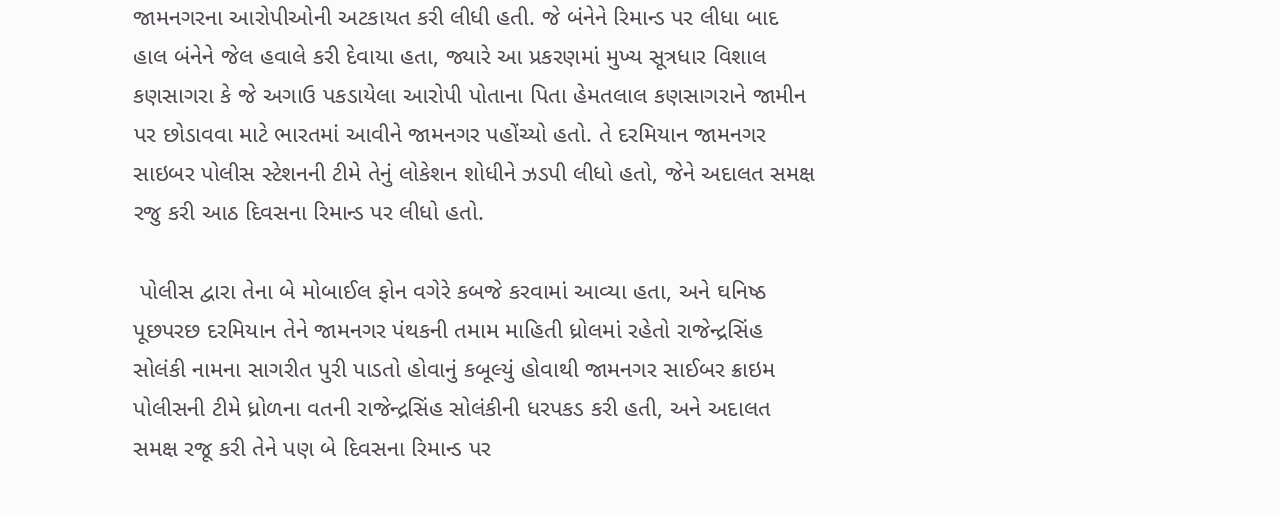જામનગરના આરોપીઓની અટકાયત કરી લીધી હતી. જે બંનેને રિમાન્ડ પર લીધા બાદ હાલ બંનેને જેલ હવાલે કરી દેવાયા હતા, જ્યારે આ પ્રકરણમાં મુખ્ય સૂત્રધાર વિશાલ કણસાગરા કે જે અગાઉ પકડાયેલા આરોપી પોતાના પિતા હેમતલાલ કણસાગરાને જામીન પર છોડાવવા માટે ભારતમાં આવીને જામનગર પહોંચ્યો હતો. તે દરમિયાન જામનગર સાઇબર પોલીસ સ્ટેશનની ટીમે તેનું લોકેશન શોધીને ઝડપી લીધો હતો, જેને અદાલત સમક્ષ રજુ કરી આઠ દિવસના રિમાન્ડ પર લીધો હતો.

 પોલીસ દ્વારા તેના બે મોબાઈલ ફોન વગેરે કબજે કરવામાં આવ્યા હતા, અને ઘનિષ્ઠ પૂછપરછ દરમિયાન તેને જામનગર પંથકની તમામ માહિતી ધ્રોલમાં રહેતો રાજેન્દ્રસિંહ સોલંકી નામના સાગરીત પુરી પાડતો હોવાનું કબૂલ્યું હોવાથી જામનગર સાઈબર ક્રાઇમ પોલીસની ટીમે ધ્રોળના વતની રાજેન્દ્રસિંહ સોલંકીની ધરપકડ કરી હતી, અને અદાલત સમક્ષ રજૂ કરી તેને પણ બે દિવસના રિમાન્ડ પર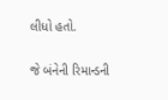લીધો હતો.

જે બંનેની રિમાન્ડની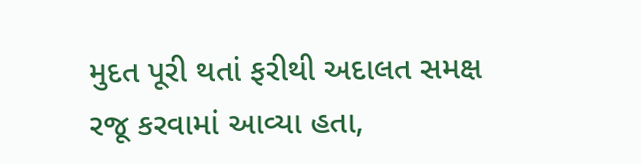મુદત પૂરી થતાં ફરીથી અદાલત સમક્ષ રજૂ કરવામાં આવ્યા હતા,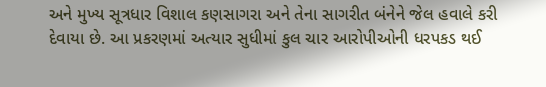અને મુખ્ય સૂત્રધાર વિશાલ કણસાગરા અને તેના સાગરીત બંનેને જેલ હવાલે કરી દેવાયા છે. આ પ્રકરણમાં અત્યાર સુધીમાં કુલ ચાર આરોપીઓની ધરપકડ થઈ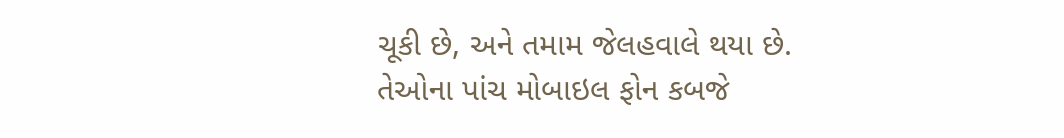ચૂકી છે, અને તમામ જેલહવાલે થયા છે. તેઓના પાંચ મોબાઇલ ફોન કબજે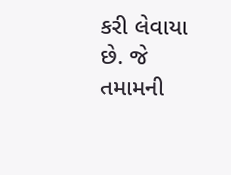કરી લેવાયા છે. જે તમામની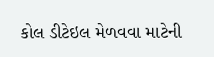કોલ ડીટેઇલ મેળવવા માટેની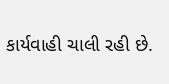કાર્યવાહી ચાલી રહી છે.